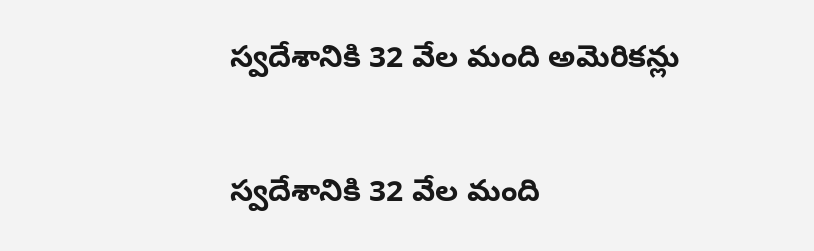స్వదేశానికి 32 వేల మంది అమెరికన్లు

స్వదేశానికి 32 వేల మంది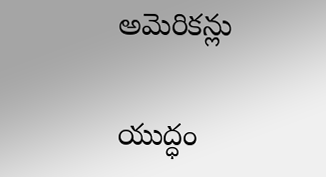అమెరికన్లు

యుద్ధం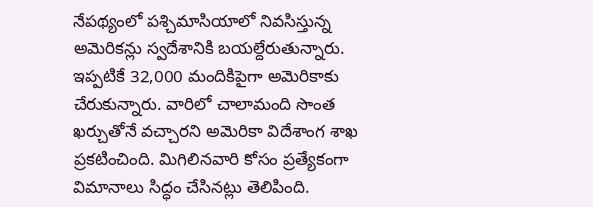నేపథ్యంలో పశ్చిమాసియాలో నివసిస్తున్న అమెరికన్లు స్వదేశానికి బయల్దేరుతున్నారు. ఇప్పటికే 32,000 మందికిపైగా అమెరికాకు చేరుకున్నారు. వారిలో చాలామంది సొంత ఖర్చుతోనే వచ్చారని అమెరికా విదేశాంగ శాఖ ప్రకటించింది. మిగిలినవారి కోసం ప్రత్యేకంగా విమానాలు సిద్ధం చేసినట్లు తెలిపింది.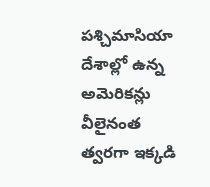పశ్చిమాసియా దేశాల్లో ఉన్న అమెరికన్లు వీలైనంత త్వరగా ఇక్కడి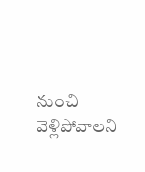నుంచి వెళ్లిపోవాలని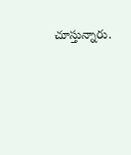చూస్తున్నారు.